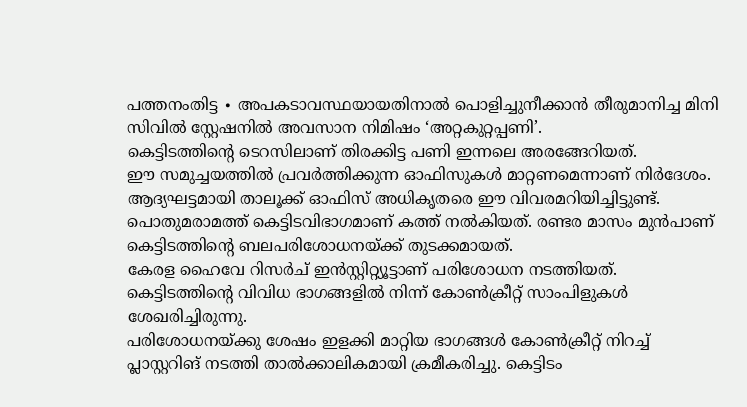പത്തനംതിട്ട ∙ അപകടാവസ്ഥയായതിനാൽ പൊളിച്ചുനീക്കാൻ തീരുമാനിച്ച മിനി സിവിൽ സ്റ്റേഷനിൽ അവസാന നിമിഷം ‘അറ്റകുറ്റപ്പണി’.
കെട്ടിടത്തിന്റെ ടെറസിലാണ് തിരക്കിട്ട പണി ഇന്നലെ അരങ്ങേറിയത്.
ഈ സമുച്ചയത്തിൽ പ്രവർത്തിക്കുന്ന ഓഫിസുകൾ മാറ്റണമെന്നാണ് നിർദേശം. ആദ്യഘട്ടമായി താലൂക്ക് ഓഫിസ് അധികൃതരെ ഈ വിവരമറിയിച്ചിട്ടുണ്ട്.
പൊതുമരാമത്ത് കെട്ടിടവിഭാഗമാണ് കത്ത് നൽകിയത്. രണ്ടര മാസം മുൻപാണ് കെട്ടിടത്തിന്റെ ബലപരിശോധനയ്ക്ക് തുടക്കമായത്.
കേരള ഹൈവേ റിസർച് ഇൻസ്റ്റിറ്റ്യൂട്ടാണ് പരിശോധന നടത്തിയത്. കെട്ടിടത്തിന്റെ വിവിധ ഭാഗങ്ങളിൽ നിന്ന് കോൺക്രീറ്റ് സാംപിളുകൾ ശേഖരിച്ചിരുന്നു.
പരിശോധനയ്ക്കു ശേഷം ഇളക്കി മാറ്റിയ ഭാഗങ്ങൾ കോൺക്രീറ്റ് നിറച്ച് പ്ലാസ്റ്ററിങ് നടത്തി താൽക്കാലികമായി ക്രമീകരിച്ചു. കെട്ടിടം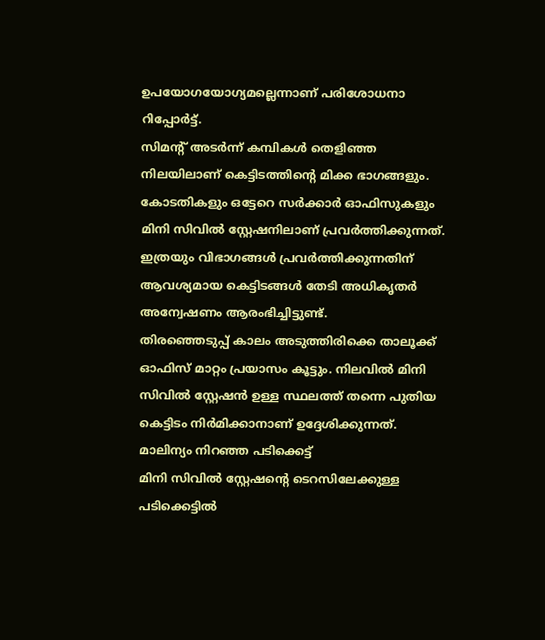ഉപയോഗയോഗ്യമല്ലെന്നാണ് പരിശോധനാ റിപ്പോർട്ട്.
സിമന്റ് അടർന്ന് കമ്പികൾ തെളിഞ്ഞ നിലയിലാണ് കെട്ടിടത്തിന്റെ മിക്ക ഭാഗങ്ങളും.
കോടതികളും ഒട്ടേറെ സർക്കാർ ഓഫിസുകളും മിനി സിവിൽ സ്റ്റേഷനിലാണ് പ്രവർത്തിക്കുന്നത്. ഇത്രയും വിഭാഗങ്ങൾ പ്രവർത്തിക്കുന്നതിന് ആവശ്യമായ കെട്ടിടങ്ങൾ തേടി അധികൃതർ അന്വേഷണം ആരംഭിച്ചിട്ടുണ്ട്.
തിരഞ്ഞെടുപ്പ് കാലം അടുത്തിരിക്കെ താലൂക്ക് ഓഫിസ് മാറ്റം പ്രയാസം കൂട്ടും. നിലവിൽ മിനി സിവിൽ സ്റ്റേഷൻ ഉള്ള സ്ഥലത്ത് തന്നെ പുതിയ കെട്ടിടം നിർമിക്കാനാണ് ഉദ്ദേശിക്കുന്നത്.
മാലിന്യം നിറഞ്ഞ പടിക്കെട്ട്
മിനി സിവിൽ സ്റ്റേഷന്റെ ടെറസിലേക്കുള്ള പടിക്കെട്ടിൽ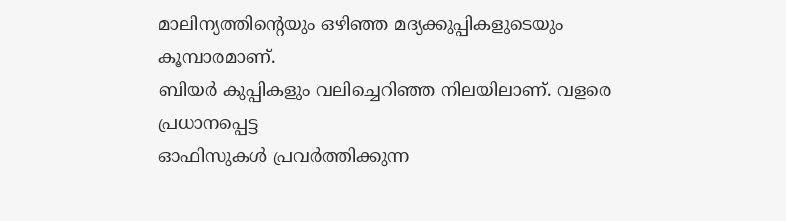മാലിന്യത്തിന്റെയും ഒഴിഞ്ഞ മദ്യക്കുപ്പികളുടെയും കൂമ്പാരമാണ്.
ബിയർ കുപ്പികളും വലിച്ചെറിഞ്ഞ നിലയിലാണ്. വളരെ പ്രധാനപ്പെട്ട
ഓഫിസുകൾ പ്രവർത്തിക്കുന്ന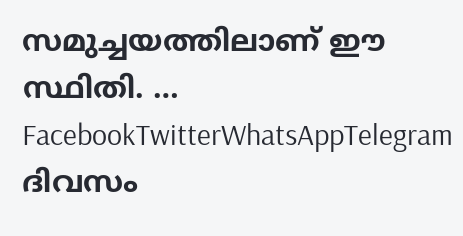സമുച്ചയത്തിലാണ് ഈ സ്ഥിതി. … FacebookTwitterWhatsAppTelegram
ദിവസം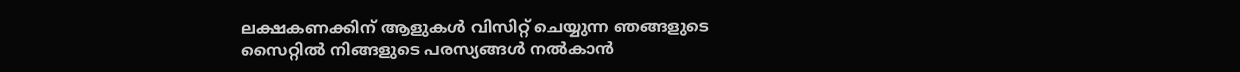ലക്ഷകണക്കിന് ആളുകൾ വിസിറ്റ് ചെയ്യുന്ന ഞങ്ങളുടെ സൈറ്റിൽ നിങ്ങളുടെ പരസ്യങ്ങൾ നൽകാൻ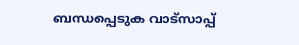ബന്ധപ്പെടുക വാട്സാപ്പ്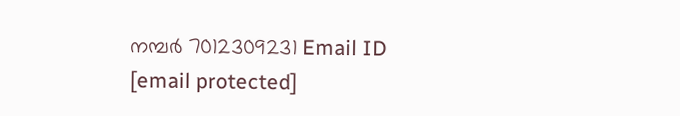നമ്പർ 7012309231 Email ID [email protected]